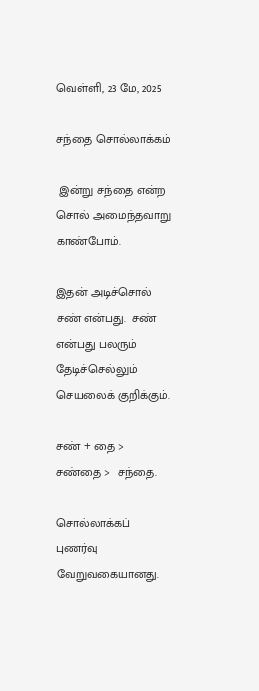வெள்ளி, 23 மே, 2025

சந்தை சொல்லாக்கம்

 இன்று சந்தை என்ற சொல் அமைந்தவாறு காண்போம்.

இதன் அடிச்சொல் சண் என்பது.  சண் என்பது பலரும் தேடிச்செல்லும் செயலைக் குறிக்கும்.

சண் + தை >  சண்தை >  சந்தை.

சொல்லாக்கப் புணர்வு வேறுவகையானது.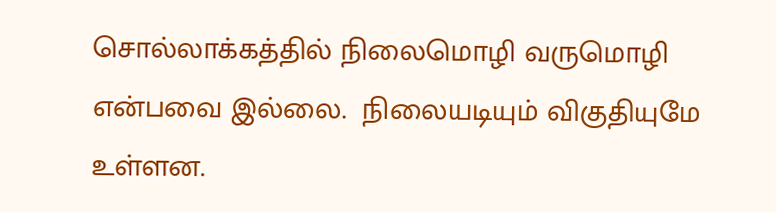சொல்லாக்கத்தில் நிலைமொழி வருமொழி என்பவை இல்லை.  நிலையடியும் விகுதியுமே உள்ளன.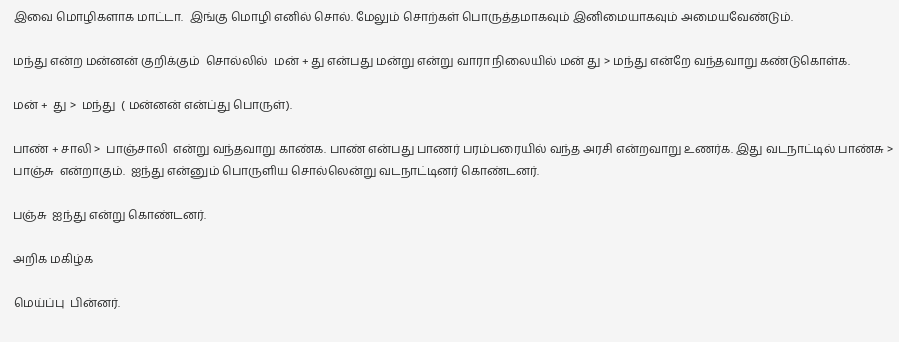இவை மொழிகளாக மாட்டா.  இங்கு மொழி எனில் சொல். மேலும் சொற்கள் பொருத்தமாகவும் இனிமையாகவும் அமையவேண்டும்.

மந்து என்ற மன்னன் குறிக்கும்  சொல்லில்  மன் + து என்பது மன்று என்று வாரா நிலையில் மன் து > மந்து என்றே வந்தவாறு கண்டுகொள்க.

மன் +  து >  மந்து  ( மன்னன் என்ப்து பொருள்).

பாண் + சாலி >  பாஞ்சாலி  என்று வந்தவாறு காண்க. பாண் என்பது பாணர் பரம்பரையில் வந்த அரசி என்றவாறு உணர்க. இது வடநாட்டில் பாண்சு > பாஞ்சு  என்றாகும்.  ஐந்து என்னும் பொருளிய சொல்லென்று வடநாட்டினர் கொண்டனர்.

பஞ்சு  ஐந்து என்று கொண்டனர்.

அறிக மகிழ்க

மெய்ப்பு  பின்னர்.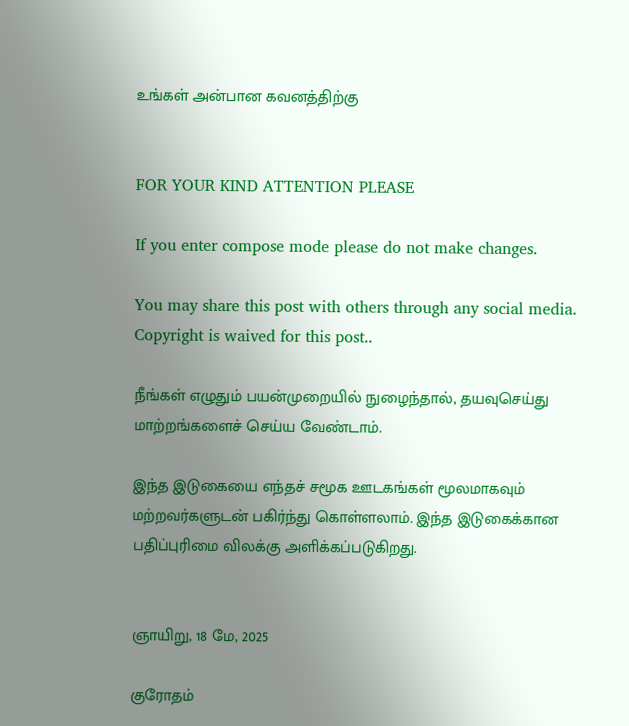உங்கள் அன்பான கவனத்திற்கு


FOR YOUR KIND ATTENTION PLEASE

If you enter compose mode please do not make changes.

You may share this post with others through any social media. Copyright is waived for this post..

நீங்கள் எழுதும் பயன்முறையில் நுழைந்தால், தயவுசெய்து மாற்றங்களைச் செய்ய வேண்டாம்.

இந்த இடுகையை எந்தச் சமூக ஊடகங்கள் மூலமாகவும் மற்றவர்களுடன் பகிர்ந்து கொள்ளலாம். இந்த இடுகைக்கான பதிப்புரிமை விலக்கு அளிக்கப்படுகிறது.


ஞாயிறு, 18 மே, 2025

குரோதம்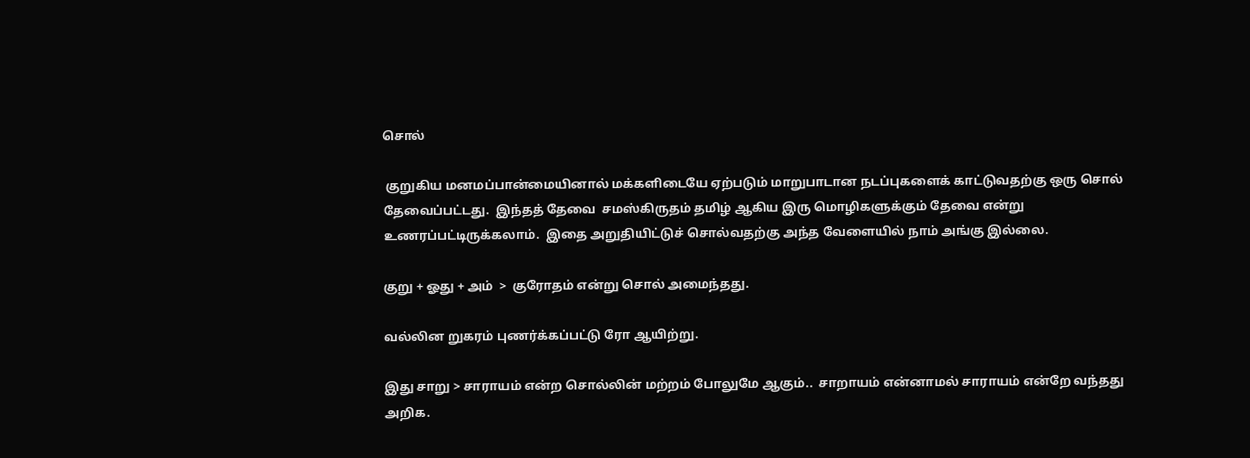சொல்

 குறுகிய மனமப்பான்மையினால் மக்களிடையே ஏற்படும் மாறுபாடான நடப்புகளைக் காட்டுவதற்கு ஒரு சொல் தேவைப்பட்டது.  இந்தத் தேவை  சமஸ்கிருதம் தமிழ் ஆகிய இரு மொழிகளுக்கும் தேவை என்று உணரப்பட்டிருக்கலாம்.  இதை அறுதியிட்டுச் சொல்வதற்கு அந்த வேளையில் நாம் அங்கு இல்லை.

குறு + ஓது + அம்  >  குரோதம் என்று சொல் அமைந்தது.

வல்லின றுகரம் புணர்க்கப்பட்டு ரோ ஆயிற்று.

இது சாறு > சாராயம் என்ற சொல்லின் மற்றம் போலுமே ஆகும்..  சாறாயம் என்னாமல் சாராயம் என்றே வந்தது அறிக.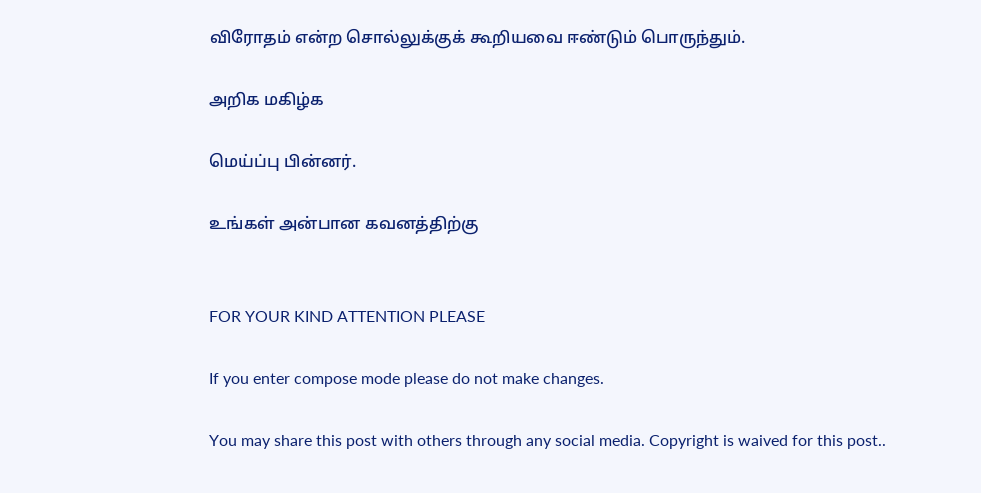விரோதம் என்ற சொல்லுக்குக் கூறியவை ஈண்டும் பொருந்தும்.

அறிக மகிழ்க

மெய்ப்பு பின்னர்.

உங்கள் அன்பான கவனத்திற்கு


FOR YOUR KIND ATTENTION PLEASE

If you enter compose mode please do not make changes.

You may share this post with others through any social media. Copyright is waived for this post..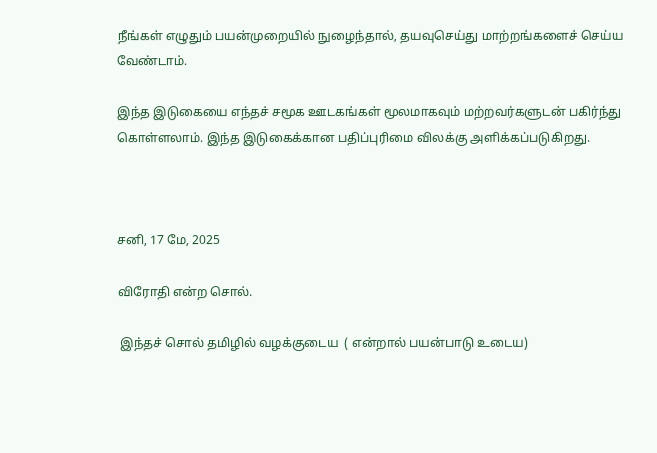நீங்கள் எழுதும் பயன்முறையில் நுழைந்தால், தயவுசெய்து மாற்றங்களைச் செய்ய வேண்டாம்.

இந்த இடுகையை எந்தச் சமூக ஊடகங்கள் மூலமாகவும் மற்றவர்களுடன் பகிர்ந்து கொள்ளலாம். இந்த இடுகைக்கான பதிப்புரிமை விலக்கு அளிக்கப்படுகிறது.



சனி, 17 மே, 2025

விரோதி என்ற சொல்.

 இந்தச் சொல் தமிழில் வழக்குடைய  ( என்றால் பயன்பாடு உடைய)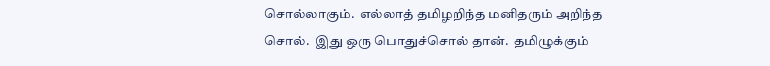சொல்லாகும்.  எல்லாத் தமிழறிந்த மனிதரும் அறிந்த சொல்.  இது ஒரு பொதுச்சொல் தான்.  தமிழுக்கும்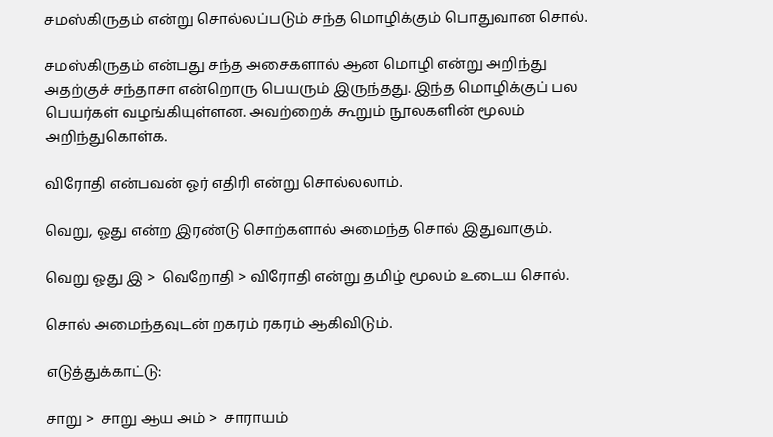சமஸ்கிருதம் என்று சொல்லப்படும் சந்த மொழிக்கும் பொதுவான சொல்.

சமஸ்கிருதம் என்பது சந்த அசைகளால் ஆன மொழி என்று அறிந்து அதற்குச் சந்தாசா என்றொரு பெயரும் இருந்தது. இந்த மொழிக்குப் பல பெயர்கள் வழங்கியுள்ளன. அவற்றைக் கூறும் நூலகளின் மூலம் அறிந்துகொள்க.

விரோதி என்பவன் ஓர் எதிரி என்று சொல்லலாம்.

வெறு, ஓது என்ற இரண்டு சொற்களால் அமைந்த சொல் இதுவாகும்.

வெறு ஓது இ >  வெறோதி > விரோதி என்று தமிழ் மூலம் உடைய சொல்.

சொல் அமைந்தவுடன் றகரம் ரகரம் ஆகிவிடும்.

எடுத்துக்காட்டு:

சாறு >  சாறு ஆய அம் >  சாராயம்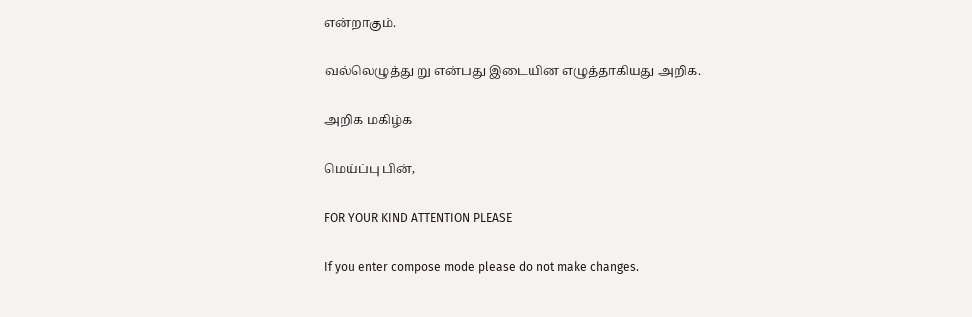என்றாகும்.

வல்லெழுத்து று என்பது இடையின எழுத்தாகியது அறிக.

அறிக மகிழ்க

மெய்ப்பு பின்,

FOR YOUR KIND ATTENTION PLEASE

If you enter compose mode please do not make changes.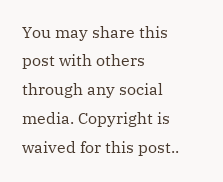You may share this post with others through any social media. Copyright is waived for this post..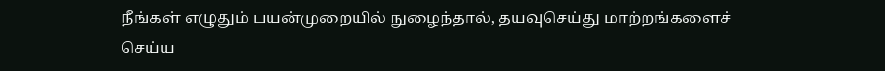நீங்கள் எழுதும் பயன்முறையில் நுழைந்தால், தயவுசெய்து மாற்றங்களைச் செய்ய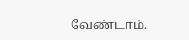வேண்டாம்.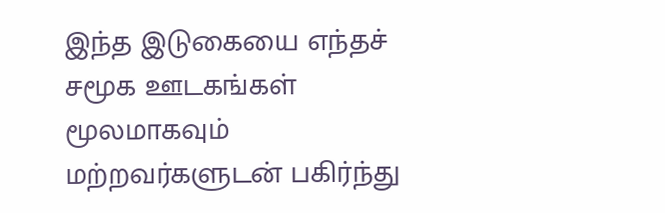இந்த இடுகையை எந்தச் சமூக ஊடகங்கள் மூலமாகவும் மற்றவர்களுடன் பகிர்ந்து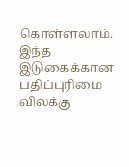கொள்ளலாம். இந்த இடுகைக்கான பதிப்புரிமை விலக்கு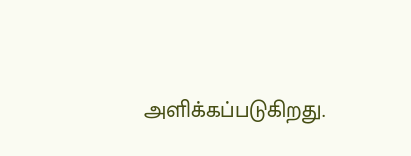அளிக்கப்படுகிறது.